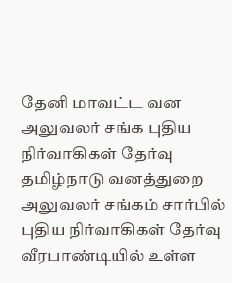தேனி மாவட்ட வன அலுவலர் சங்க புதிய நிர்வாகிகள் தேர்வு
தமிழ்நாடு வனத்துறை அலுவலர் சங்கம் சார்பில் புதிய நிர்வாகிகள் தேர்வு வீரபாண்டியில் உள்ள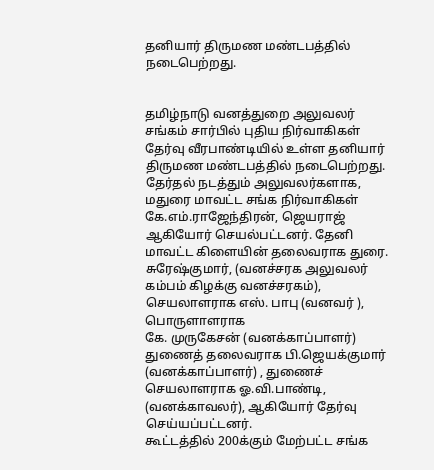தனியார் திருமண மண்டபத்தில் நடைபெற்றது.


தமிழ்நாடு வனத்துறை அலுவலர் சங்கம் சார்பில் புதிய நிர்வாகிகள் தேர்வு வீரபாண்டியில் உள்ள தனியார் திருமண மண்டபத்தில் நடைபெற்றது.
தேர்தல் நடத்தும் அலுவலர்களாக, மதுரை மாவட்ட சங்க நிர்வாகிகள் கே.எம்.ராஜேந்திரன், ஜெயராஜ் ஆகியோர் செயல்பட்டனர். தேனி மாவட்ட கிளையின் தலைவராக துரை. சுரேஷ்குமார், (வனச்சரக அலுவலர் கம்பம் கிழக்கு வனச்சரகம்), செயலாளராக எஸ். பாபு (வனவர் ), பொருளாளராக
கே. முருகேசன் (வனக்காப்பாளர்) துணைத் தலைவராக பி.ஜெயக்குமார் (வனக்காப்பாளர்) , துணைச் செயலாளராக ஓ.வி.பாண்டி, (வனக்காவலர்), ஆகியோர் தேர்வு செய்யப்பட்டனர்.
கூட்டத்தில் 200க்கும் மேற்பட்ட சங்க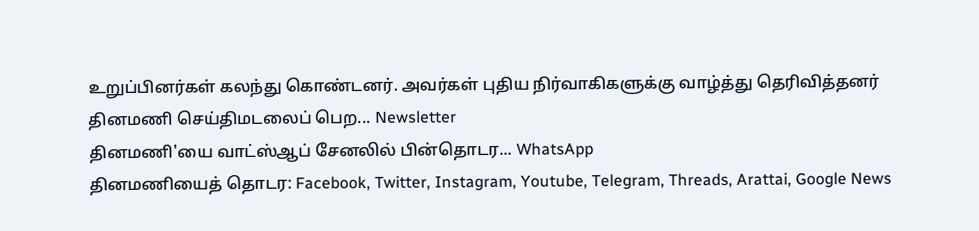உறுப்பினர்கள் கலந்து கொண்டனர். அவர்கள் புதிய நிர்வாகிகளுக்கு வாழ்த்து தெரிவித்தனர்
தினமணி செய்திமடலைப் பெற... Newsletter
தினமணி'யை வாட்ஸ்ஆப் சேனலில் பின்தொடர... WhatsApp
தினமணியைத் தொடர: Facebook, Twitter, Instagram, Youtube, Telegram, Threads, Arattai, Google News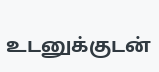உடனுக்குடன்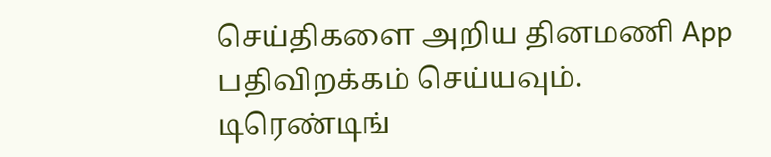செய்திகளை அறிய தினமணி App பதிவிறக்கம் செய்யவும்.
டிரெண்டிங்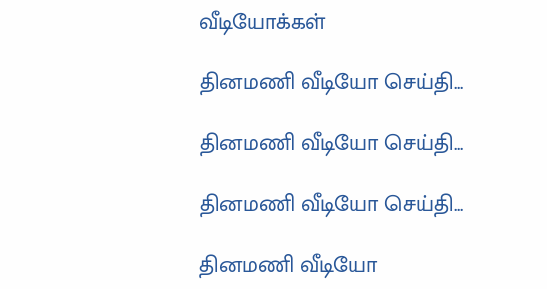வீடியோக்கள்

தினமணி வீடியோ செய்தி...

தினமணி வீடியோ செய்தி...

தினமணி வீடியோ செய்தி...

தினமணி வீடியோ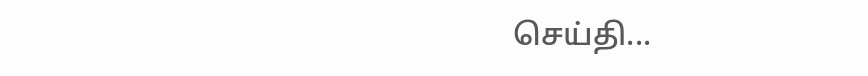செய்தி...